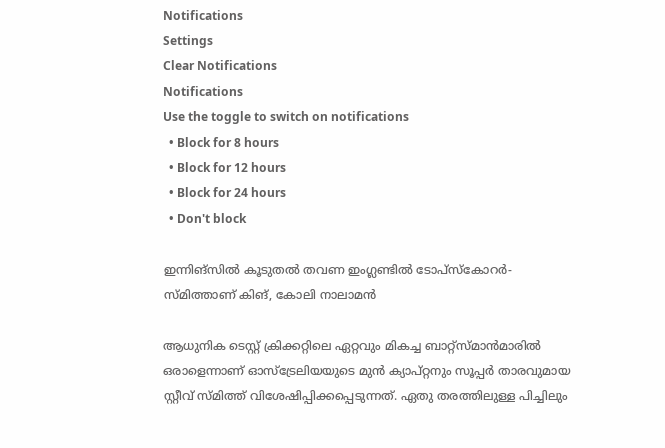Notifications
Settings
Clear Notifications
Notifications
Use the toggle to switch on notifications
  • Block for 8 hours
  • Block for 12 hours
  • Block for 24 hours
  • Don't block

ഇന്നിങ്‌സില്‍ കൂടുതല്‍ തവണ ഇംഗ്ലണ്ടില്‍ ടോപ്‌സ്‌കോറര്‍- സ്മിത്താണ് കിങ്, കോലി നാലാമന്‍

ആധുനിക ടെസ്റ്റ് ക്രിക്കറ്റിലെ ഏറ്റവും മികച്ച ബാറ്റ്‌സ്മാന്‍മാരില്‍ ഒരാളെന്നാണ് ഓസ്‌ട്രേലിയയുടെ മുന്‍ ക്യാപ്റ്റനും സൂപ്പര്‍ താരവുമായ സ്റ്റീവ് സ്മിത്ത് വിശേഷിപ്പിക്കപ്പെടുന്നത്. ഏതു തരത്തിലുള്ള പിച്ചിലും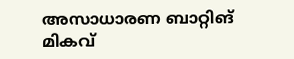അസാധാരണ ബാറ്റിങ് മികവ്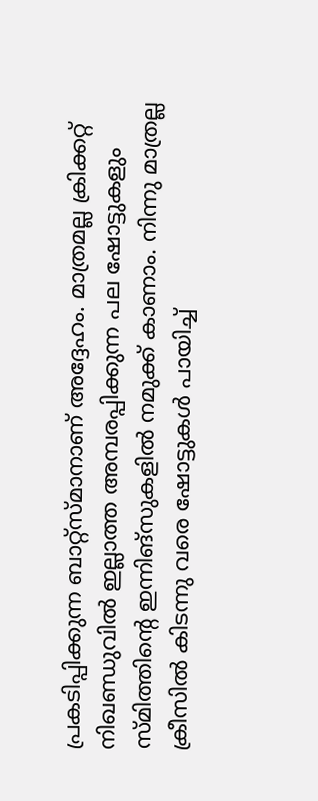പ്രകടിപ്പിക്കുന്ന ബാറ്റ്‌സ്മാനാണ് അദ്ദേഹം. മാത്രമല്ല ക്രിക്കറ്റ് നിഖണ്ഡുവില്‍ ഇല്ലാത്ത അമ്പരപ്പിക്കുന്ന പല ഷോട്ടുകളും സ്മിത്തിന്റെ ഇന്നിങ്‌സുകളില്‍ നമുക്ക് കാണാം. നിന്നു മാത്രല്ല ക്രീസില്‍ കിടന്നു വരെ ഷോട്ടുകള്‍ പായിച്ച്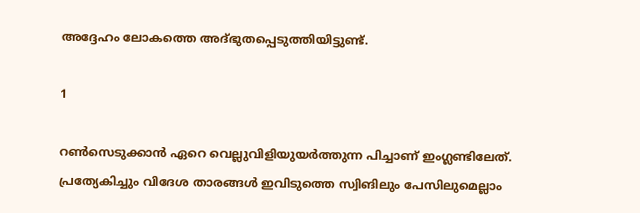അദ്ദേഹം ലോകത്തെ അദ്ഭുതപ്പെടുത്തിയിട്ടുണ്ട്.

1

റണ്‍സെടുക്കാന്‍ ഏറെ വെല്ലുവിളിയുയര്‍ത്തുന്ന പിച്ചാണ് ഇംഗ്ലണ്ടിലേത്. പ്രത്യേകിച്ചും വിദേശ താരങ്ങള്‍ ഇവിടുത്തെ സ്വിങിലും പേസിലുമെല്ലാം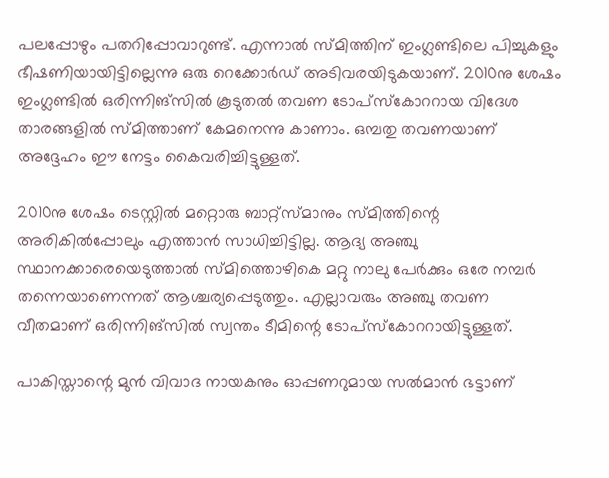പലപ്പോഴും പതറിപ്പോവാറുണ്ട്. എന്നാല്‍ സ്മിത്തിന് ഇംഗ്ലണ്ടിലെ പിച്ചുകളും ഭീഷണിയായിട്ടില്ലെന്നു ഒരു റെക്കോര്‍ഡ് അടിവരയിടുകയാണ്. 2010നു ശേഷം ഇംഗ്ലണ്ടില്‍ ഒരിന്നിങ്‌സില്‍ കൂടുതല്‍ തവണ ടോപ്‌സ്‌കോററായ വിദേശ താരങ്ങളില്‍ സ്മിത്താണ് കേമനെന്നു കാണാം. ഒമ്പതു തവണയാണ് അദ്ദേഹം ഈ നേട്ടം കൈവരിച്ചിട്ടുള്ളത്.

2010നു ശേഷം ടെസ്റ്റില്‍ മറ്റൊരു ബാറ്റ്‌സ്മാനും സ്മിത്തിന്റെ അരികില്‍പ്പോലും എത്താന്‍ സാധിച്ചിട്ടില്ല. ആദ്യ അഞ്ചു സ്ഥാനക്കാരെയെടുത്താല്‍ സ്മിത്തൊഴികെ മറ്റു നാലു പേര്‍ക്കും ഒരേ നമ്പര്‍ തന്നെയാണെന്നത് ആശ്ചര്യപ്പെടുത്തും. എല്ലാവരും അഞ്ചു തവണ വീതമാണ് ഒരിന്നിങ്‌സില്‍ സ്വന്തം ടീമിന്റെ ടോപ്‌സ്‌കോററായിട്ടുള്ളത്.

പാകിസ്താന്റെ മുന്‍ വിവാദ നായകനും ഓപ്പണറുമായ സല്‍മാന്‍ ഭട്ടാണ്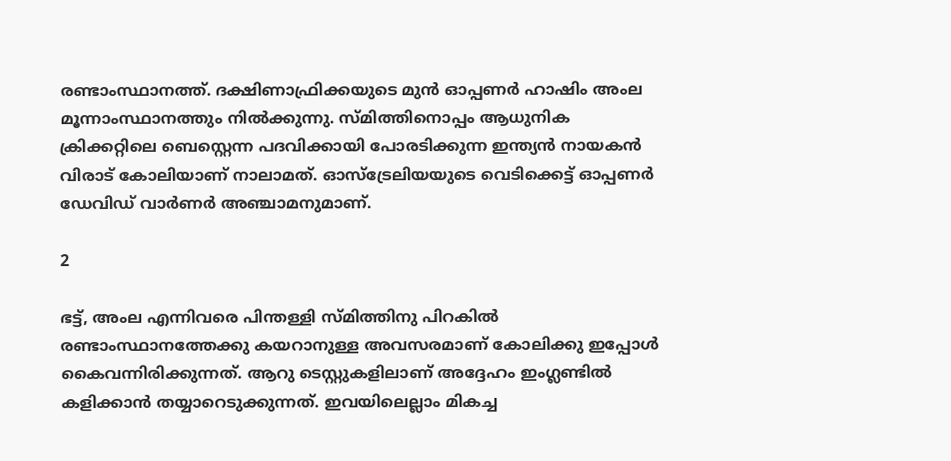രണ്ടാംസ്ഥാനത്ത്. ദക്ഷിണാഫ്രിക്കയുടെ മുന്‍ ഓപ്പണര്‍ ഹാഷിം അംല മൂന്നാംസ്ഥാനത്തും നില്‍ക്കുന്നു. സ്മിത്തിനൊപ്പം ആധുനിക ക്രിക്കറ്റിലെ ബെസ്റ്റെന്ന പദവിക്കായി പോരടിക്കുന്ന ഇന്ത്യന്‍ നായകന്‍ വിരാട് കോലിയാണ് നാലാമത്. ഓസ്‌ട്രേലിയയുടെ വെടിക്കെട്ട് ഓപ്പണര്‍ ഡേവിഡ് വാര്‍ണര്‍ അഞ്ചാമനുമാണ്.

2

ഭട്ട്, അംല എന്നിവരെ പിന്തള്ളി സ്മിത്തിനു പിറകില്‍ രണ്ടാംസ്ഥാനത്തേക്കു കയറാനുള്ള അവസരമാണ് കോലിക്കു ഇപ്പോള്‍ കൈവന്നിരിക്കുന്നത്. ആറു ടെസ്റ്റുകളിലാണ് അദ്ദേഹം ഇംഗ്ലണ്ടില്‍ കളിക്കാന്‍ തയ്യാറെടുക്കുന്നത്. ഇവയിലെല്ലാം മികച്ച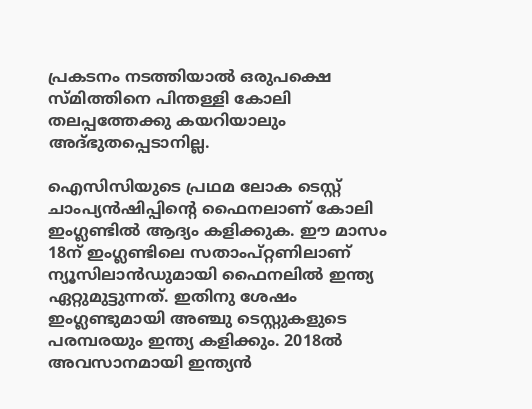പ്രകടനം നടത്തിയാല്‍ ഒരുപക്ഷെ സ്മിത്തിനെ പിന്തള്ളി കോലി തലപ്പത്തേക്കു കയറിയാലും അദ്ഭുതപ്പെടാനില്ല.

ഐസിസിയുടെ പ്രഥമ ലോക ടെസ്റ്റ് ചാംപ്യന്‍ഷിപ്പിന്റെ ഫൈനലാണ് കോലി ഇംഗ്ലണ്ടില്‍ ആദ്യം കളിക്കുക. ഈ മാസം 18ന് ഇംഗ്ലണ്ടിലെ സതാംപ്റ്റണിലാണ് ന്യൂസിലാന്‍ഡുമായി ഫൈനലില്‍ ഇന്ത്യ ഏറ്റുമുട്ടുന്നത്. ഇതിനു ശേഷം ഇംഗ്ലണ്ടുമായി അഞ്ചു ടെസ്റ്റുകളുടെ പരമ്പരയും ഇന്ത്യ കളിക്കും. 2018ല്‍ അവസാനമായി ഇന്ത്യന്‍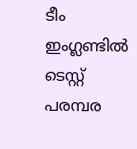ടീം ഇംഗ്ലണ്ടില്‍ ടെസ്റ്റ് പരമ്പര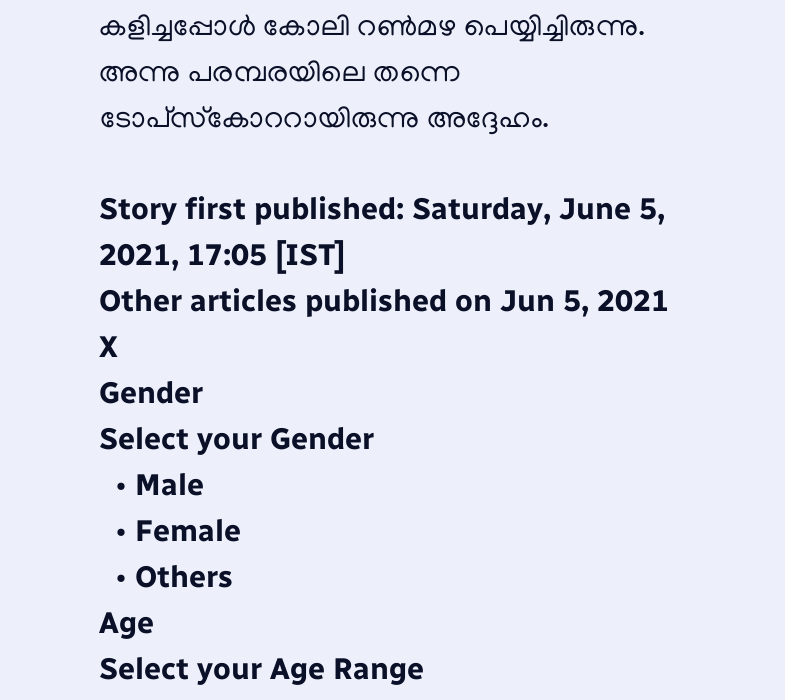കളിച്ചപ്പോള്‍ കോലി റണ്‍മഴ പെയ്യിച്ചിരുന്നു. അന്നു പരമ്പരയിലെ തന്നെ ടോപ്‌സ്‌കോററായിരുന്നു അദ്ദേഹം.

Story first published: Saturday, June 5, 2021, 17:05 [IST]
Other articles published on Jun 5, 2021
X
Gender
Select your Gender
  • Male
  • Female
  • Others
Age
Select your Age Range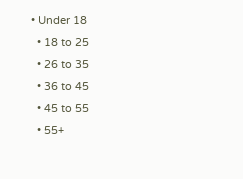• Under 18
  • 18 to 25
  • 26 to 35
  • 36 to 45
  • 45 to 55
  • 55+